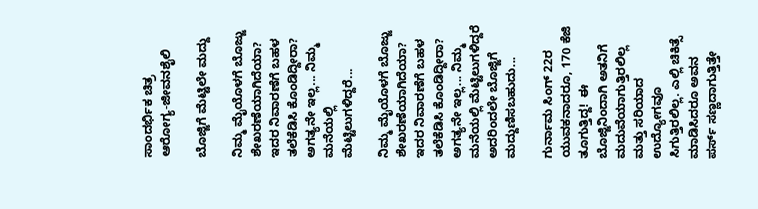ಸಾಂದರ್ಭಿಕ ಚಿತ್ರ
ಆರೋಗ್ಯ-ಜೀವನಶೈಲಿ

ಬೊಜ್ಜಿಗೆ ಮೆಟ್ಟಿಲೇ ಮದ್ದು

ನಿಮ್ಮ ಮೈಯೊಳಗೆ ಬೊಜ್ಜು ಶೇಖರಣೆಯಾಗಿದೆಯಾ? ಇದರ ನಿವಾರಣೆಗೆ ಬಹಳ ತಲೆಕೆಡಿಸಿ ಕೊಂಡಿದ್ದೀರಾ? ಅಗತ್ಯನೇ ಇಲ್ಲ... ನಿಮ್ಮ ಮನೆಯಲ್ಲಿ ಮೆಟ್ಟಿಲುಗಳಿದ್ದರೆ...

ನಿಮ್ಮ ಮೈಯೊಳಗೆ ಬೊಜ್ಜು ಶೇಖರಣೆಯಾಗಿದೆಯಾ? ಇದರ ನಿವಾರಣೆಗೆ ಬಹಳ ತಲೆಕೆಡಿಸಿ ಕೊಂಡಿದ್ದೀರಾ? ಅಗತ್ಯನೇ ಇಲ್ಲ... ನಿಮ್ಮ ಮನೆಯಲ್ಲಿ ಮೆಟ್ಟಿಲುಗಳಿದ್ದರೆ ಅದರಿಂದಲೇ ಬೊಜ್ಜಿಗೆ ಮದ್ದುಣಿಸಬಹುದು...

ಗುರ್ನಾಮ ಸಿಂಗ್ 22ರ ಯುವಕನಾದರೂ, 170 ಕೆಜಿ ತೂಗುತ್ತಿದ್ದ!  ಈ ಬೊಜ್ಜಿನಿಂದಾಗಿ ಅತನಿಗೆ ಮದುವೆಯಾಗುತ್ತಿರಲಿಲ್ಲ ಮತ್ತು ಸರಿಯಾದ ಉದ್ಯೋಗವೂ ಸಿಗುತ್ತಿರಲಿಲ್ಲ. ಎಲ್ಲಿ ಚಿಕಿತ್ಸೆ ಮಾಡಿಸಿದರೂ ಅವನ ಪರ್ಸ್ ಸಣ್ಣದಾಗುತ್ತಿತ್ತೇ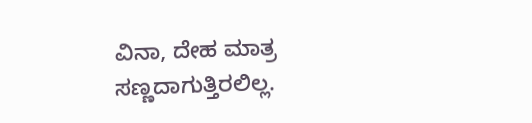ವಿನಾ, ದೇಹ ಮಾತ್ರ ಸಣ್ಣದಾಗುತ್ತಿರಲಿಲ್ಲ.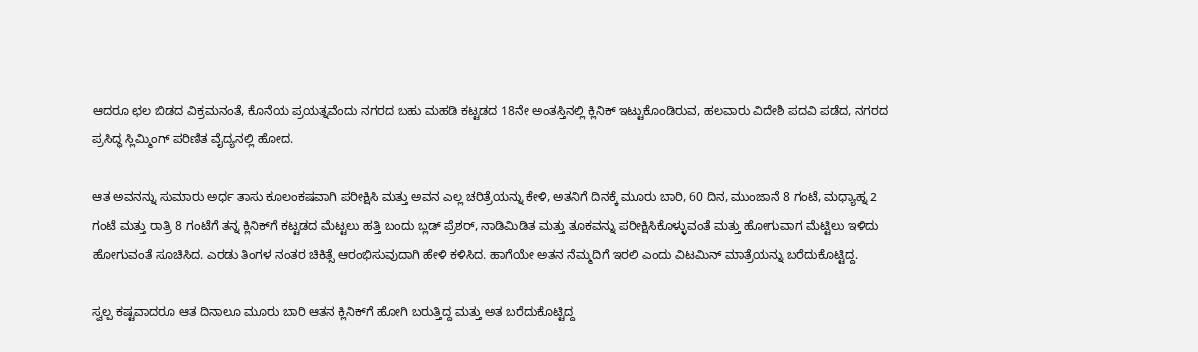ಆದರೂ ಛಲ ಬಿಡದ ವಿಕ್ರಮನಂತೆ, ಕೊನೆಯ ಪ್ರಯತ್ನವೆಂದು ನಗರದ ಬಹು ಮಹಡಿ ಕಟ್ಟಡದ 18ನೇ ಅಂತಸ್ತಿನಲ್ಲಿ ಕ್ಲಿನಿಕ್ ಇಟ್ಟುಕೊಂಡಿರುವ, ಹಲವಾರು ವಿದೇಶಿ ಪದವಿ ಪಡೆದ, ನಗರದ ಪ್ರಸಿದ್ಧ ಸ್ಲಿಮ್ಮಿಂಗ್ ಪರಿಣಿತ ವೈದ್ಯನಲ್ಲಿ ಹೋದ.

ಆತ ಅವನನ್ನು ಸುಮಾರು ಅರ್ಧ ತಾಸು ಕೂಲಂಕಷವಾಗಿ ಪರೀಕ್ಷಿಸಿ ಮತ್ತು ಅವನ ಎಲ್ಲ ಚರಿತ್ರೆಯನ್ನು ಕೇಳಿ, ಅತನಿಗೆ ದಿನಕ್ಕೆ ಮೂರು ಬಾರಿ, 60 ದಿನ, ಮುಂಜಾನೆ 8 ಗಂಟೆ, ಮಧ್ಯಾಹ್ನ 2 ಗಂಟೆ ಮತ್ತು ರಾತ್ರಿ 8 ಗಂಟೆಗೆ ತನ್ನ ಕ್ಲಿನಿಕ್‍ಗೆ ಕಟ್ಟಡದ ಮೆಟ್ಟಲು ಹತ್ತಿ ಬಂದು ಬ್ಲಡ್ ಪ್ರೆಶರ್, ನಾಡಿಮಿಡಿತ ಮತ್ತು ತೂಕವನ್ನು ಪರೀಕ್ಷಿಸಿಕೊಳ್ಳುವಂತೆ ಮತ್ತು ಹೋಗುವಾಗ ಮೆಟ್ಟಿಲು ಇಳಿದು ಹೋಗುವಂತೆ ಸೂಚಿಸಿದ. ಎರಡು ತಿಂಗಳ ನಂತರ ಚಿಕಿತ್ಸೆ ಆರಂಭಿಸುವುದಾಗಿ ಹೇಳಿ ಕಳಿಸಿದ. ಹಾಗೆಯೇ ಅತನ ನೆಮ್ಮದಿಗೆ ಇರಲಿ ಎಂದು ವಿಟಮಿನ್ ಮಾತ್ರೆಯನ್ನು ಬರೆದುಕೊಟ್ಟಿದ್ದ.

ಸ್ವಲ್ಪ ಕಷ್ಟವಾದರೂ ಆತ ದಿನಾಲೂ ಮೂರು ಬಾರಿ ಆತನ ಕ್ಲಿನಿಕ್‍ಗೆ ಹೋಗಿ ಬರುತ್ತಿದ್ದ ಮತ್ತು ಅತ ಬರೆದುಕೊಟ್ಟಿದ್ದ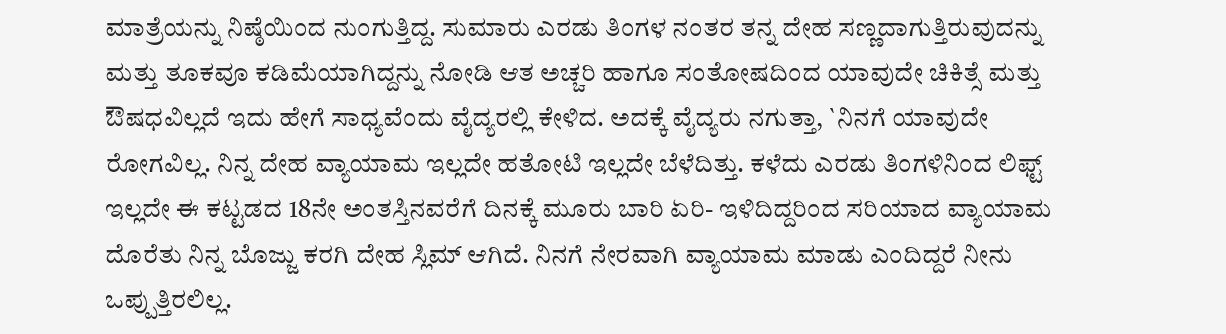ಮಾತ್ರೆಯನ್ನು ನಿಷ್ಠೆಯಿಂದ ನುಂಗುತ್ತಿದ್ದ. ಸುಮಾರು ಎರಡು ತಿಂಗಳ ನಂತರ ತನ್ನ ದೇಹ ಸಣ್ಣದಾಗುತ್ತಿರುವುದನ್ನು ಮತ್ತು ತೂಕವೂ ಕಡಿಮೆಯಾಗಿದ್ದನ್ನು ನೋಡಿ ಆತ ಅಚ್ಚರಿ ಹಾಗೂ ಸಂತೋಷದಿಂದ ಯಾವುದೇ ಚಿಕಿತ್ಸೆ ಮತ್ತು ಔಷಧವಿಲ್ಲದೆ ಇದು ಹೇಗೆ ಸಾಧ್ಯವೆಂದು ವೈದ್ಯರಲ್ಲಿ ಕೇಳಿದ. ಅದಕ್ಕೆ ವೈದ್ಯರು ನಗುತ್ತಾ, `ನಿನಗೆ ಯಾವುದೇ ರೋಗವಿಲ್ಲ. ನಿನ್ನ ದೇಹ ವ್ಯಾಯಾಮ ಇಲ್ಲದೇ ಹತೋಟಿ ಇಲ್ಲದೇ ಬೆಳೆದಿತ್ತು. ಕಳೆದು ಎರಡು ತಿಂಗಳಿನಿಂದ ಲಿಫ್ಟ್ ಇಲ್ಲದೇ ಈ ಕಟ್ಟಡದ 18ನೇ ಅಂತಸ್ತಿನವರೆಗೆ ದಿನಕ್ಕೆ ಮೂರು ಬಾರಿ ಏರಿ- ಇಳಿದಿದ್ದರಿಂದ ಸರಿಯಾದ ವ್ಯಾಯಾಮ ದೊರೆತು ನಿನ್ನ ಬೊಜ್ಜು ಕರಗಿ ದೇಹ ಸ್ಲಿಮ್ ಆಗಿದೆ. ನಿನಗೆ ನೇರವಾಗಿ ವ್ಯಾಯಾಮ ಮಾಡು ಎಂದಿದ್ದರೆ ನೀನು ಒಪ್ಪುತ್ತಿರಲಿಲ್ಲ.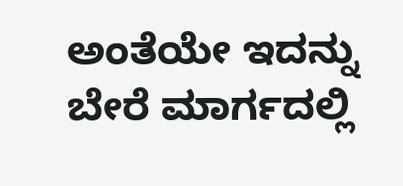ಅಂತೆಯೇ ಇದನ್ನು ಬೇರೆ ಮಾರ್ಗದಲ್ಲಿ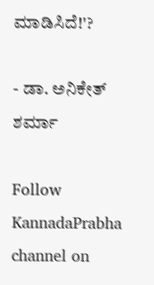ಮಾಡಿಸಿದೆ!'?

- ಡಾ. ಅನಿಕೇತ್ ಶರ್ಮಾ

Follow KannadaPrabha channel on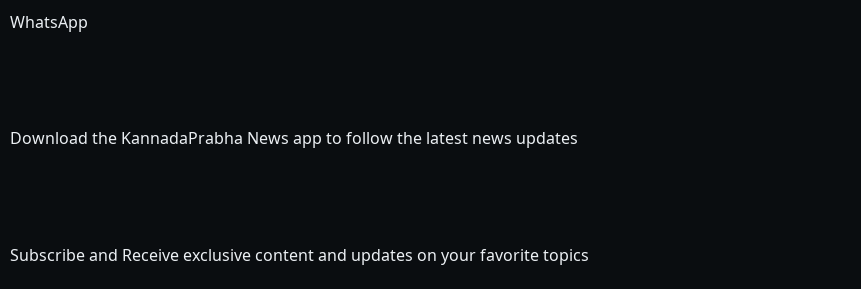WhatsApp



Download the KannadaPrabha News app to follow the latest news updates



Subscribe and Receive exclusive content and updates on your favorite topics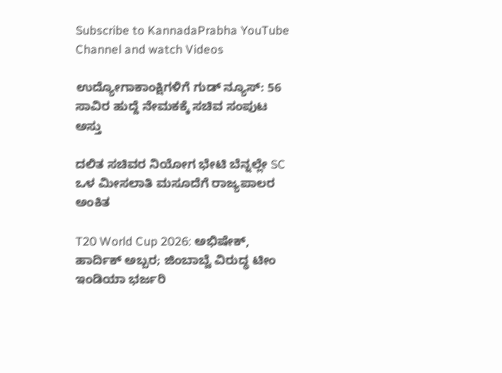Subscribe to KannadaPrabha YouTube Channel and watch Videos

ಉದ್ಯೋಗಾಕಾಂಕ್ಷಿಗಳಿಗೆ ಗುಡ್ ನ್ಯೂಸ್: 56 ಸಾವಿರ ಹುದ್ದೆ ನೇಮಕಕ್ಕೆ ಸಚಿವ ಸಂಪುಟ ಅಸ್ತು

ದಲಿತ ಸಚಿವರ ನಿಯೋಗ ಭೇಟಿ ಬೆನ್ನಲ್ಲೇ SC ಒಳ ಮೀಸಲಾತಿ ಮಸೂದೆಗೆ ರಾಜ್ಯಪಾಲರ ಅಂಕಿತ

T20 World Cup 2026: ಅಭಿಷೇಕ್, ಹಾರ್ದಿಕ್ ಅಬ್ಬರ; ಜಿಂಬಾಬ್ವೆ ವಿರುದ್ಧ ಟೀಂ ಇಂಡಿಯಾ ಭರ್ಜರಿ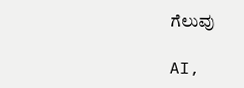ಗೆಲುವು

AI,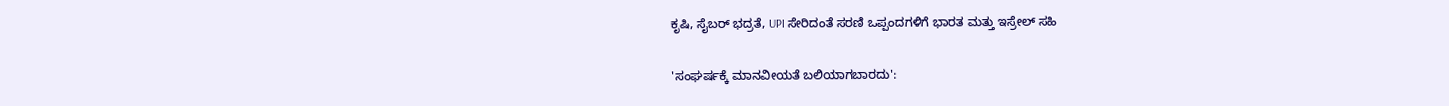ಕೃಷಿ, ಸೈಬರ್ ಭದ್ರತೆ, UPI ಸೇರಿದಂತೆ ಸರಣಿ ಒಪ್ಪಂದಗಳಿಗೆ ಭಾರತ ಮತ್ತು ಇಸ್ರೇಲ್ ಸಹಿ

'ಸಂಘರ್ಷಕ್ಕೆ ಮಾನವೀಯತೆ ಬಲಿಯಾಗಬಾರದು':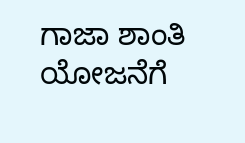ಗಾಜಾ ಶಾಂತಿ ಯೋಜನೆಗೆ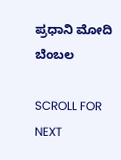ಪ್ರಧಾನಿ ಮೋದಿ ಬೆಂಬಲ

SCROLL FOR NEXT